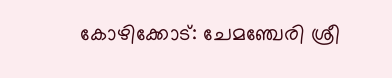കോഴിക്കോട്: ചേമഞ്ചേരി ശ്രീ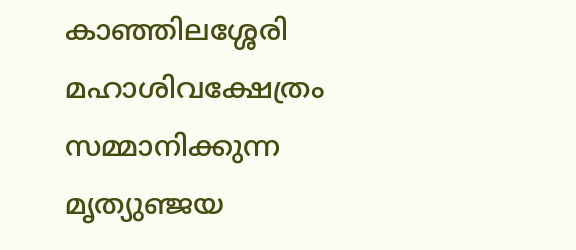കാഞ്ഞിലശ്ശേരി മഹാശിവക്ഷേത്രം സമ്മാനിക്കുന്ന മൃത്യുഞ്ജയ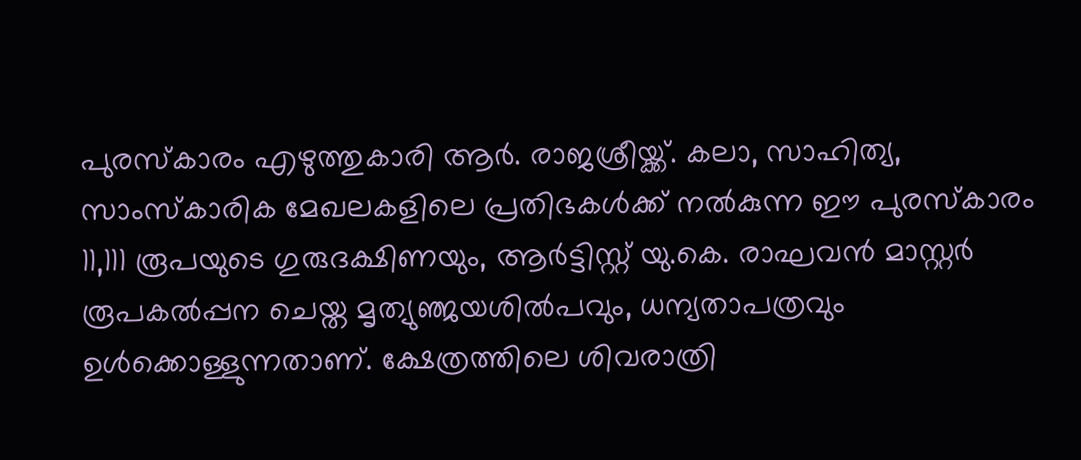പുരസ്‌കാരം എഴുത്തുകാരി ആർ. രാജശ്രീയ്ക്ക്. കലാ, സാഹിത്യ, സാംസ്‌കാരിക മേഖലകളിലെ പ്രതിഭകൾക്ക് നൽകുന്ന ഈ പുരസ്‌കാരം 11,111 രൂപയുടെ ഗുരുദക്ഷിണയും, ആർട്ടിസ്റ്റ് യു.കെ. രാഘവൻ മാസ്റ്റർ രൂപകൽപ്പന ചെയ്ത മൃത്യുഞ്ജയശിൽപവും, ധന്യതാപത്രവും ഉൾക്കൊള്ളുന്നതാണ്. ക്ഷേത്രത്തിലെ ശിവരാത്രി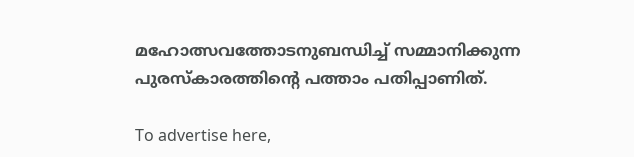മഹോത്സവത്തോടനുബന്ധിച്ച് സമ്മാനിക്കുന്ന പുരസ്‌കാരത്തിന്റെ പത്താം പതിപ്പാണിത്.

To advertise here,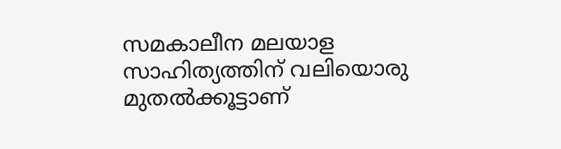സമകാലീന മലയാള സാഹിത്യത്തിന് വലിയൊരു മുതൽക്കൂട്ടാണ്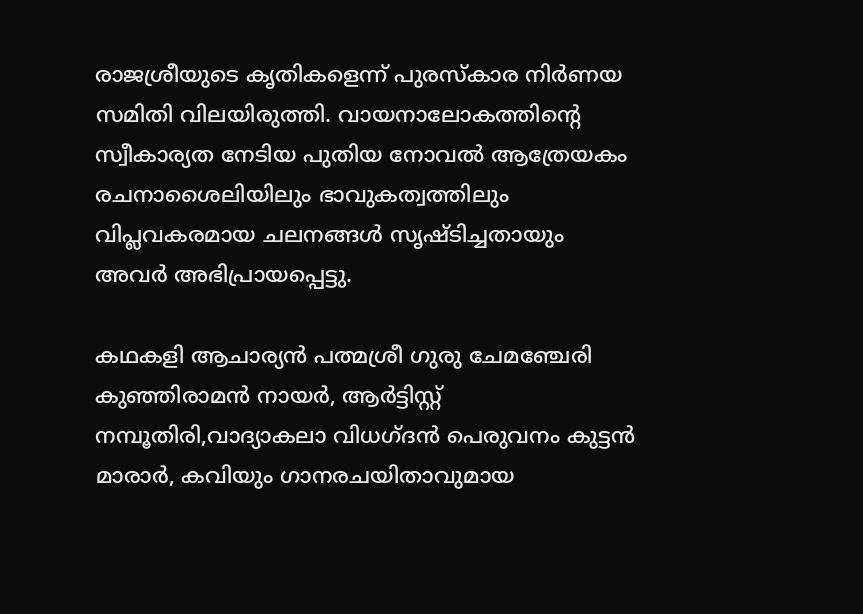രാജശ്രീയുടെ കൃതികളെന്ന് പുരസ്‌കാര നിർണയ സമിതി വിലയിരുത്തി. വായനാലോകത്തിന്റെ സ്വീകാര്യത നേടിയ പുതിയ നോവൽ ആത്രേയകം രചനാശൈലിയിലും ഭാവുകത്വത്തിലും വിപ്ലവകരമായ ചലനങ്ങൾ സൃഷ്ടിച്ചതായും അവർ അഭിപ്രായപ്പെട്ടു.

കഥകളി ആചാര്യൻ പത്മശ്രീ ഗുരു ചേമഞ്ചേരി കുഞ്ഞിരാമൻ നായർ, ആർട്ടിസ്റ്റ് നമ്പൂതിരി,വാദ്യാകലാ വിധഗ്ദൻ പെരുവനം കുട്ടൻ മാരാർ, കവിയും ഗാനരചയിതാവുമായ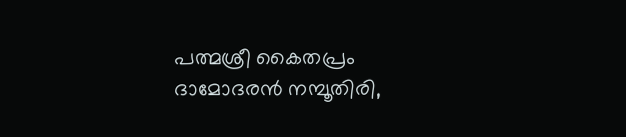പത്മശ്രീ കൈതപ്രം ദാമോദരൻ നമ്പൂതിരി,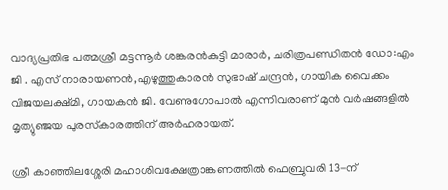വാദ്യപ്രതിഭ പത്മശ്രീ മട്ടന്നൂർ ശങ്കരൻകുട്ടി മാരാർ, ചരിത്രപണ്ഡിതൻ ഡോ:എം ജി . എസ് നാരായണൻ,എഴുത്തുകാരൻ സുഭാഷ് ചന്ദ്രൻ, ഗായിക വൈക്കം വിജയലക്ഷ്മി, ഗായകൻ ജി. വേണുഗോപാൽ എന്നിവരാണ് മുൻ വർഷങ്ങളിൽ മൃത്യുഞ്ജയ പുരസ്‌കാരത്തിന് അർഹരായത്.

ശ്രീ കാഞ്ഞിലശ്ശേരി മഹാശിവക്ഷേത്രാങ്കണത്തിൽ ഫെബ്രുവരി 13-ന്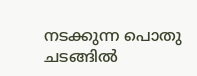നടക്കുന്ന പൊതു ചടങ്ങിൽ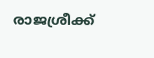രാജശ്രീക്ക്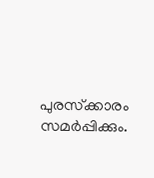പുരസ്‌ക്കാരം സമർപ്പിക്കും.